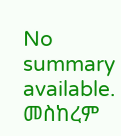No summary available.
መስከረም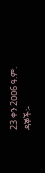23 ቀን 2ዐዐ6 ዓ.ም.
ዳኞች፡-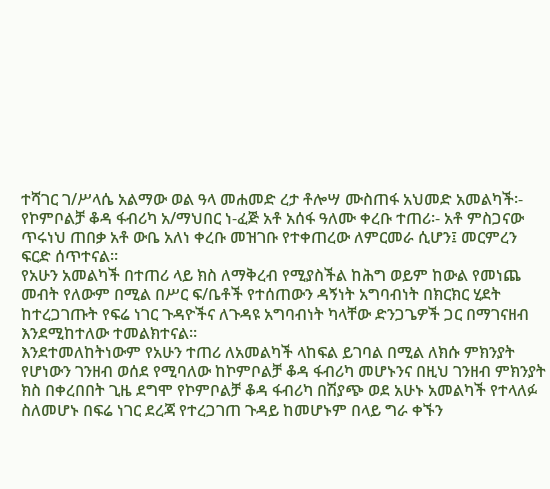ተሻገር ገ/ሥላሴ አልማው ወል ዓላ መሐመድ ረታ ቶሎሣ ሙስጠፋ አህመድ አመልካች፡- የኮምቦልቻ ቆዳ ፋብሪካ አ/ማህበር ነ-ፈጅ አቶ አሰፋ ዓለሙ ቀረቡ ተጠሪ፡- አቶ ምስጋናው ጥሩነህ ጠበቃ አቶ ውቤ አለነ ቀረቡ መዝገቡ የተቀጠረው ለምርመራ ሲሆን፤ መርምረን ፍርድ ሰጥተናል።
የአሁን አመልካች በተጠሪ ላይ ክስ ለማቅረብ የሚያስችል ከሕግ ወይም ከውል የመነጨ መብት የለውም በሚል በሥር ፍ/ቤቶች የተሰጠውን ዳኝነት አግባብነት በክርክር ሂደት ከተረጋገጡት የፍሬ ነገር ጉዳዮችና ለጉዳዩ አግባብነት ካላቸው ድንጋጌዎች ጋር በማገናዘብ እንደሚከተለው ተመልክተናል።
እንደተመለከትነውም የአሁን ተጠሪ ለአመልካች ላከፍል ይገባል በሚል ለክሱ ምክንያት የሆነውን ገንዘብ ወሰደ የሚባለው ከኮምቦልቻ ቆዳ ፋብሪካ መሆኑንና በዚህ ገንዘብ ምክንያት ክስ በቀረበበት ጊዜ ደግሞ የኮምቦልቻ ቆዳ ፋብሪካ በሽያጭ ወደ አሁኑ አመልካች የተላለፉ ስለመሆኑ በፍሬ ነገር ደረጃ የተረጋገጠ ጉዳይ ከመሆኑም በላይ ግራ ቀኙን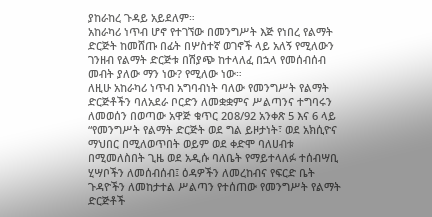ያከራከረ ጉዳይ አይደለም።
አከራካሪ ነጥብ ሆኖ የተገኘው በመንግሥት እጅ የነበረ የልማት ድርጅት ከመሸጡ በፊት በሦስተኛ ወገኖች ላይ አለኝ የሚለውን ገንዘብ የልማት ድርጅቱ በሽያጭ ከተላለፈ በኋላ የመሰብሰብ መብት ያለው ማን ነው? የሚለው ነው።
ለዚሁ አከራካሪ ነጥብ አግባብነት ባለው የመንግሥት የልማት ድርጅቶችን ባለአደራ ቦርድን ለመቋቋምና ሥልጣንና ተግባሩን ለመወሰን በወጣው አዋጅ ቁጥር 2ዐ8/92 አንቀጽ 5 እና 6 ላይ “የመንግሥት የልማት ድርጅት ወደ ግል ይዞታነት፣ ወደ አክሲዮና ማህበር በሚለወጥበት ወይም ወደ ቀድሞ ባለሀብቱ በሚመለስበት ጊዜ ወደ አዲሱ ባለቤት የማይተላለፉ ተሰብሣቢ ሂሣቦችን ለመሰብሰብ፤ ዕዳዎችን ለመረከብና የፍርድ ቤት ጉዳዮችን ለመከታተል ሥልጣን የተሰጠው የመንግሥት የልማት ድርጅቶች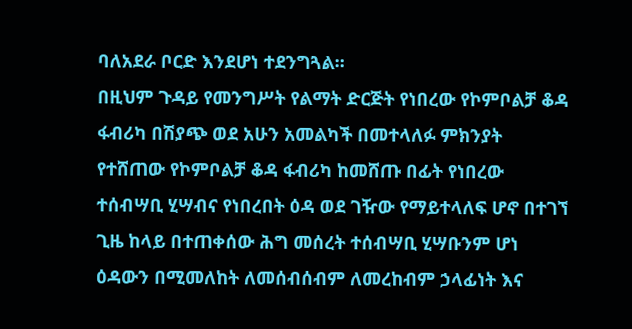ባለአደራ ቦርድ እንደሆነ ተደንግጓል።
በዚህም ጉዳይ የመንግሥት የልማት ድርጅት የነበረው የኮምቦልቻ ቆዳ ፋብሪካ በሽያጭ ወደ አሁን አመልካች በመተላለፉ ምክንያት የተሸጠው የኮምቦልቻ ቆዳ ፋብሪካ ከመሸጡ በፊት የነበረው ተሰብሣቢ ሂሣብና የነበረበት ዕዳ ወደ ገዥው የማይተላለፍ ሆኖ በተገኘ ጊዜ ከላይ በተጠቀሰው ሕግ መሰረት ተሰብሣቢ ሂሣቡንም ሆነ ዕዳውን በሚመለከት ለመሰብሰብም ለመረከብም ኃላፊነት እና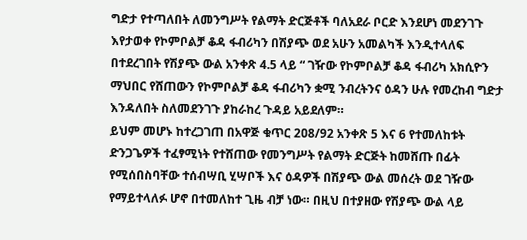ግድታ የተጣለበት ለመንግሥት የልማት ድርጅቶች ባለአደራ ቦርድ እንደሆነ መደንገጉ እየታወቀ የኮምቦልቻ ቆዳ ፋብሪካን በሽያጭ ወደ አሁን አመልካች እንዲተላለፍ በተደረገበት የሽያጭ ውል አንቀጽ 4.5 ላይ “ ገዥው የኮምቦልቻ ቆዳ ፋብሪካ አክሲዮን ማህበር የሸጠውን የኮምቦልቻ ቆዳ ፋብሪካን ቋሚ ንብረትንና ዕዳን ሁሉ የመረከብ ግድታ እንዳለበት ስለመደንገጉ ያከራከረ ጉዳይ አይደለም።
ይህም መሆኑ ከተረጋገጠ በአዋጅ ቁጥር 2ዐ8/92 አንቀጽ 5 እና 6 የተመለከቱት ድንጋጌዎች ተፈፃሚነት የተሸጠው የመንግሥት የልማት ድርጅት ከመሸጡ በፊት የሚሰበስባቸው ተሰብሣቢ ሂሣቦች እና ዕዳዎች በሽያጭ ውል መሰረት ወደ ገዥው የማይተላለፉ ሆኖ በተመለከተ ጊዜ ብቻ ነው። በዚህ በተያዘው የሽያጭ ውል ላይ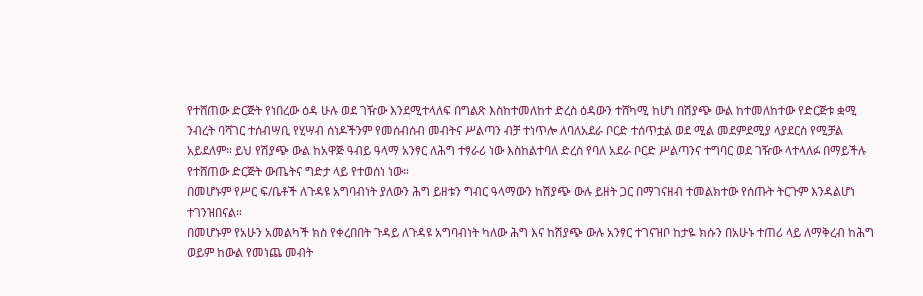የተሸጠው ድርጅት የነበረው ዕዳ ሁሉ ወደ ገዥው እንደሚተላለፍ በግልጽ እስከተመለከተ ድረስ ዕዳውን ተሸካሚ ከሆነ በሽያጭ ውል ከተመለከተው የድርጅቱ ቋሚ ንብረት ባሻገር ተሰብሣቢ የሂሣብ ሰነዶችንም የመሰብሰብ መብትና ሥልጣን ብቻ ተነጥሎ ለባለአደራ ቦርድ ተሰጥቷል ወደ ሚል መደምደሚያ ላያደርስ የሚቻል አይደለም። ይህ የሽያጭ ውል ከአዋጅ ዓብይ ዓላማ አንፃር ለሕግ ተፃራሪ ነው እስከልተባለ ድረስ የባለ አደራ ቦርድ ሥልጣንና ተግባር ወደ ገዥው ላተላለፉ በማይችሉ የተሸጠው ድርጅት ውጤትና ግድታ ላይ የተወሰነ ነው።
በመሆኑም የሥር ፍ/ቤቶች ለጉዳዩ አግባብነት ያለውን ሕግ ይዘቱን ግብር ዓላማውን ከሽያጭ ውሉ ይዘት ጋር በማገናዘብ ተመልክተው የሰጡት ትርጉም እንዳልሆነ ተገንዝበናል።
በመሆኑም የአሁን አመልካች ክስ የቀረበበት ጉዳይ ለጉዳዩ አግባብነት ካለው ሕግ እና ከሽያጭ ውሉ አንፃር ተገናዝቦ ከታዬ ክሱን በአሁኑ ተጠሪ ላይ ለማቅረብ ከሕግ ወይም ከውል የመነጨ መብት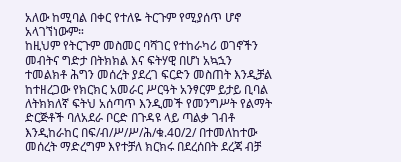አለው ከሚባል በቀር የተለዬ ትርጉም የሚያሰጥ ሆኖ አላገኘነውም።
ከዚህም የትርጉም መስመር ባሻገር የተከራካሪ ወገኖችን መብትና ግድታ በትክክል እና ፍትሃዊ በሆነ አኳኋን ተመልክቶ ሕግን መሰረት ያደረገ ፍርድን መስጠት እንዲቻል ከተዘረጋው የክርክር አመራር ሥርዓት አንፃርም ይታይ ቢባል ለትክክለኛ ፍትህ አሰጣጥ እንዲመች የመንግሥት የልማት ድርጅቶች ባለአደራ ቦርድ በጉዳዩ ላይ ጣልቃ ገብቶ እንዲከራከር በፍ/ብ/ሥ/ሥ/ሕ/ቁ.4ዐ/2/ በተመለከተው መሰረት ማድረግም እየተቻለ ክርክሩ በደረሰበት ደረጃ ብቻ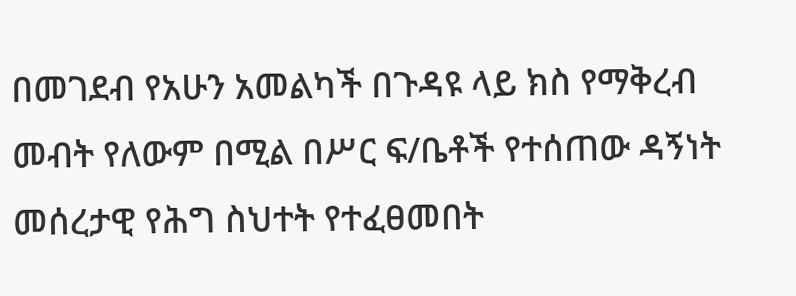በመገደብ የአሁን አመልካች በጉዳዩ ላይ ክስ የማቅረብ መብት የለውም በሚል በሥር ፍ/ቤቶች የተሰጠው ዳኝነት መሰረታዊ የሕግ ስህተት የተፈፀመበት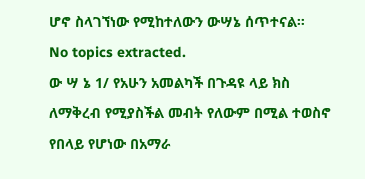ሆኖ ስላገኘነው የሚከተለውን ውሣኔ ሰጥተናል።
No topics extracted.
ው ሣ ኔ 1/ የአሁን አመልካች በጉዳዩ ላይ ክስ ለማቅረብ የሚያስችል መብት የለውም በሚል ተወስኖ የበላይ የሆነው በአማራ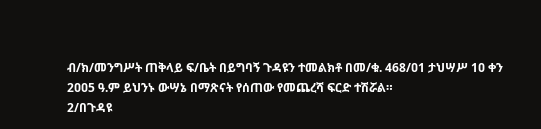ብ/ክ/መንግሥት ጠቅላይ ፍ/ቤት በይግባኝ ጉዳዩን ተመልክቶ በመ/ቁ. 468/ዐ1 ታህሣሥ 1ዐ ቀን 2ዐዐ5 ዓ.ም ይህንኑ ውሣኔ በማጽናት የሰጠው የመጨረሻ ፍርድ ተሽሯል።
2/በጉዳዩ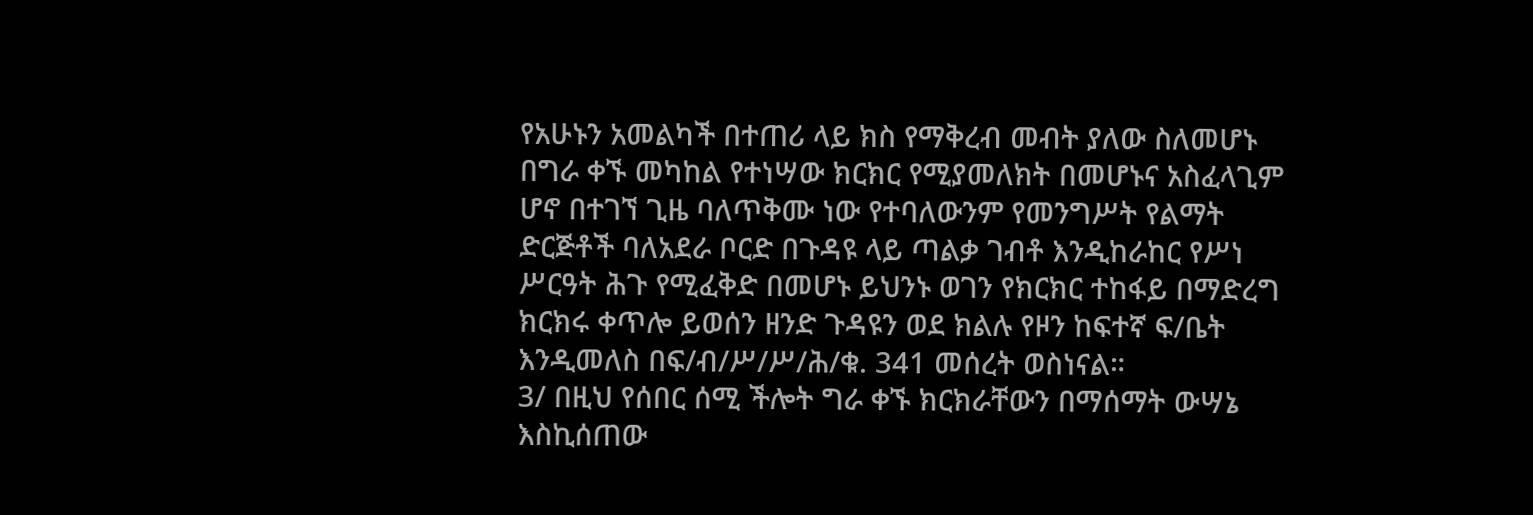የአሁኑን አመልካች በተጠሪ ላይ ክስ የማቅረብ መብት ያለው ስለመሆኑ በግራ ቀኙ መካከል የተነሣው ክርክር የሚያመለክት በመሆኑና አስፈላጊም ሆኖ በተገኘ ጊዜ ባለጥቅሙ ነው የተባለውንም የመንግሥት የልማት ድርጅቶች ባለአደራ ቦርድ በጉዳዩ ላይ ጣልቃ ገብቶ እንዲከራከር የሥነ ሥርዓት ሕጉ የሚፈቅድ በመሆኑ ይህንኑ ወገን የክርክር ተከፋይ በማድረግ ክርክሩ ቀጥሎ ይወሰን ዘንድ ጉዳዩን ወደ ክልሉ የዞን ከፍተኛ ፍ/ቤት እንዲመለስ በፍ/ብ/ሥ/ሥ/ሕ/ቁ. 341 መሰረት ወስነናል።
3/ በዚህ የሰበር ሰሚ ችሎት ግራ ቀኙ ክርክራቸውን በማሰማት ውሣኔ እስኪሰጠው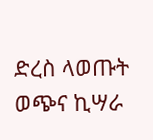ድረስ ላወጡት ወጭና ኪሣራ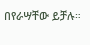በየራሣቸው ይቻሉ።